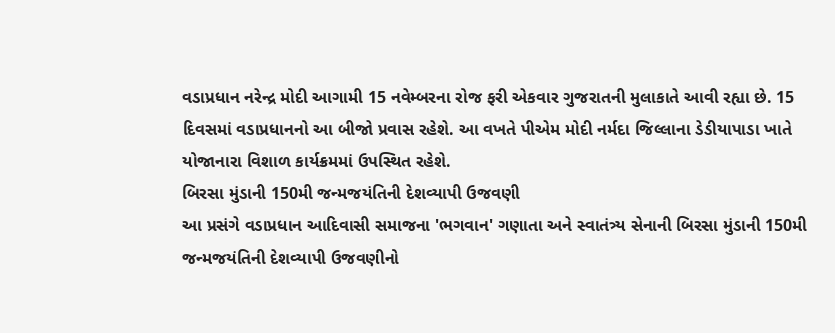વડાપ્રધાન નરેન્દ્ર મોદી આગામી 15 નવેમ્બરના રોજ ફરી એકવાર ગુજરાતની મુલાકાતે આવી રહ્યા છે. 15 દિવસમાં વડાપ્રધાનનો આ બીજો પ્રવાસ રહેશે. આ વખતે પીએમ મોદી નર્મદા જિલ્લાના ડેડીયાપાડા ખાતે યોજાનારા વિશાળ કાર્યક્રમમાં ઉપસ્થિત રહેશે.
બિરસા મુંડાની 150મી જન્મજયંતિની દેશવ્યાપી ઉજવણી
આ પ્રસંગે વડાપ્રધાન આદિવાસી સમાજના 'ભગવાન' ગણાતા અને સ્વાતંત્ર્ય સેનાની બિરસા મુંડાની 150મી જન્મજયંતિની દેશવ્યાપી ઉજવણીનો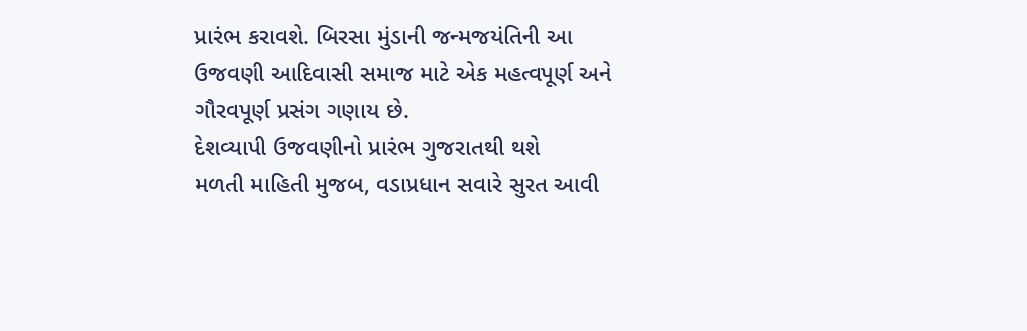પ્રારંભ કરાવશે. બિરસા મુંડાની જન્મજયંતિની આ ઉજવણી આદિવાસી સમાજ માટે એક મહત્વપૂર્ણ અને ગૌરવપૂર્ણ પ્રસંગ ગણાય છે.
દેશવ્યાપી ઉજવણીનો પ્રારંભ ગુજરાતથી થશે
મળતી માહિતી મુજબ, વડાપ્રધાન સવારે સુરત આવી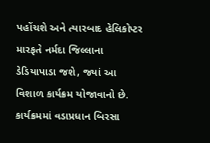પહોંચશે અને ત્યારબાદ હેલિકોપ્ટર મારફતે નર્મદા જિલ્લાના ડેડિયાપાડા જશે, જ્યાં આ વિશાળ કાર્યક્રમ યોજાવાનો છે. કાર્યક્રમમાં વડાપ્રધાન બિરસા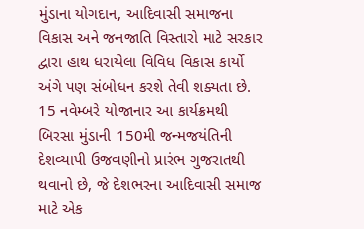મુંડાના યોગદાન, આદિવાસી સમાજના વિકાસ અને જનજાતિ વિસ્તારો માટે સરકાર દ્વારા હાથ ધરાયેલા વિવિધ વિકાસ કાર્યો અંગે પણ સંબોધન કરશે તેવી શક્યતા છે. 15 નવેમ્બરે યોજાનાર આ કાર્યક્રમથી બિરસા મુંડાની 150મી જન્મજયંતિની દેશવ્યાપી ઉજવણીનો પ્રારંભ ગુજરાતથી થવાનો છે, જે દેશભરના આદિવાસી સમાજ માટે એક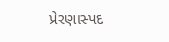પ્રેરણાસ્પદ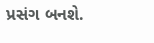પ્રસંગ બનશે.